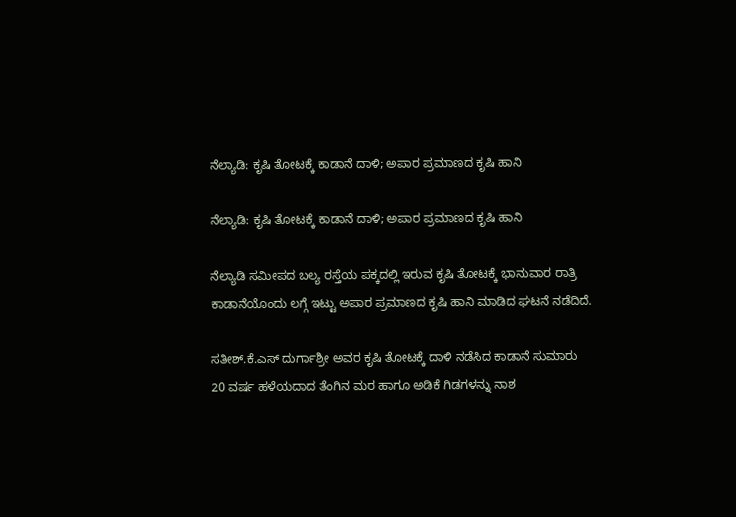ನೆಲ್ಯಾಡಿ: ಕೃಷಿ ತೋಟಕ್ಕೆ ಕಾಡಾನೆ ದಾಳಿ; ಅಪಾರ ಪ್ರಮಾಣದ ಕೃಷಿ ಹಾನಿ

ನೆಲ್ಯಾಡಿ: ಕೃಷಿ ತೋಟಕ್ಕೆ ಕಾಡಾನೆ ದಾಳಿ; ಅಪಾರ ಪ್ರಮಾಣದ ಕೃಷಿ ಹಾನಿ

ನೆಲ್ಯಾಡಿ ಸಮೀಪದ ಬಲ್ಯ ರಸ್ತೆಯ ಪಕ್ಕದಲ್ಲಿ ಇರುವ ಕೃಷಿ ತೋಟಕ್ಕೆ ಭಾನುವಾರ ರಾತ್ರಿ ಕಾಡಾನೆಯೊಂದು ಲಗ್ಗೆ ಇಟ್ಟು ಅಪಾರ ಪ್ರಮಾಣದ ಕೃಷಿ ಹಾನಿ ಮಾಡಿದ ಘಟನೆ ನಡೆದಿದೆ.

ಸತೀಶ್.ಕೆ.ಎಸ್ ದುರ್ಗಾಶ್ರೀ ಅವರ ಕೃಷಿ ತೋಟಕ್ಕೆ ದಾಳಿ ನಡೆಸಿದ ಕಾಡಾನೆ ಸುಮಾರು 20 ವರ್ಷ ಹಳೆಯದಾದ ತೆಂಗಿನ ಮರ ಹಾಗೂ ಅಡಿಕೆ ಗಿಡಗಳನ್ನು ನಾಶ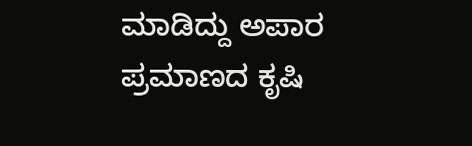ಮಾಡಿದ್ದು ಅಪಾರ ಪ್ರಮಾಣದ ಕೃಷಿ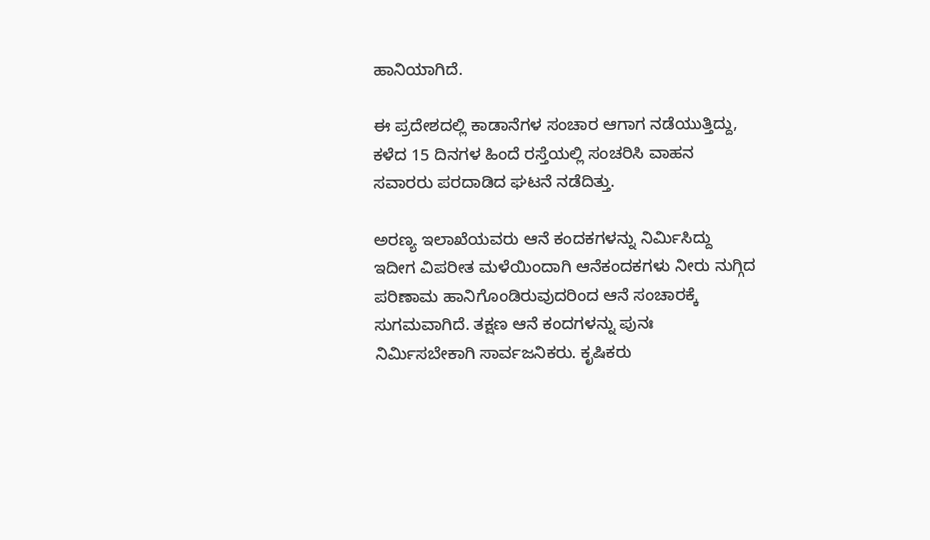ಹಾನಿಯಾಗಿದೆ.

ಈ ಪ್ರದೇಶದಲ್ಲಿ ಕಾಡಾನೆಗಳ ಸಂಚಾರ ಆಗಾಗ ನಡೆಯುತ್ತಿದ್ದು, ಕಳೆದ 15 ದಿನಗಳ ಹಿಂದೆ ರಸ್ತೆಯಲ್ಲಿ ಸಂಚರಿಸಿ ವಾಹನ ಸವಾರರು ಪರದಾಡಿದ ಘಟನೆ ನಡೆದಿತ್ತು.

ಅರಣ್ಯ ಇಲಾಖೆಯವರು ಆನೆ ಕಂದಕಗಳನ್ನು ನಿರ್ಮಿಸಿದ್ದು ಇದೀಗ ವಿಪರೀತ ಮಳೆಯಿಂದಾಗಿ ಆನೆಕಂದಕಗಳು ನೀರು ನುಗ್ಗಿದ ಪರಿಣಾಮ ಹಾನಿಗೊಂಡಿರುವುದರಿಂದ ಆನೆ ಸಂಚಾರಕ್ಕೆ ಸುಗಮವಾಗಿದೆ. ತಕ್ಷಣ ಆನೆ ಕಂದಗಳನ್ನು ಪುನಃ ನಿರ್ಮಿಸಬೇಕಾಗಿ ಸಾರ್ವಜನಿಕರು. ಕೃಷಿಕರು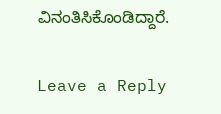ವಿನಂತಿಸಿಕೊಂಡಿದ್ದಾರೆ.

Leave a Reply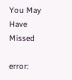You May Have Missed

error: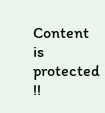Content is protected !!